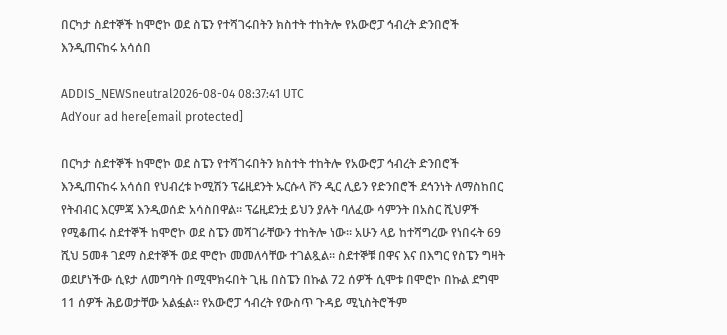በርካታ ስደተኞች ከሞሮኮ ወደ ስፔን የተሻገሩበትን ክስተት ተከትሎ የአውሮፓ ኅብረት ድንበሮች እንዲጠናከሩ አሳሰበ

ADDIS_NEWSneutral2026-08-04 08:37:41 UTC
AdYour ad here[email protected]

በርካታ ስደተኞች ከሞሮኮ ወደ ስፔን የተሻገሩበትን ክስተት ተከትሎ የአውሮፓ ኅብረት ድንበሮች እንዲጠናከሩ አሳሰበ የህብረቱ ኮሚሽን ፕሬዚደንት ኡርሱላ ቮን ዲር ሊይን የድንበሮች ደኅንነት ለማስከበር የትብብር እርምጃ እንዲወሰድ አሳስበዋል። ፕሬዚደንቷ ይህን ያሉት ባለፈው ሳምንት በአስር ሺህዎች የሚቆጠሩ ስደተኞች ከሞሮኮ ወደ ስፔን መሻገራቸውን ተከትሎ ነው። አሁን ላይ ከተሻግረው የነበሩት 69 ሺህ 5መቶ ገደማ ስደተኞች ወደ ሞሮኮ መመለሳቸው ተገልጿል። ስደተኞቹ በዋና እና በእግር የስፔን ግዛት ወደሆነችው ሲዩታ ለመግባት በሚሞክሩበት ጊዜ በስፔን በኩል 72 ሰዎች ሲሞቱ በሞሮኮ በኩል ደግሞ 11 ሰዎች ሕይወታቸው አልፏል። የአውሮፓ ኅብረት የውስጥ ጉዳይ ሚኒስትሮችም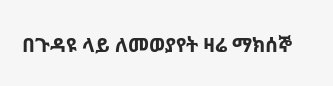በጉዳዩ ላይ ለመወያየት ዛሬ ማክሰኞ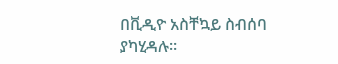በቪዲዮ አስቸኳይ ስብሰባ ያካሂዳሉ።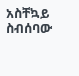አስቸኳይ ስብሰባው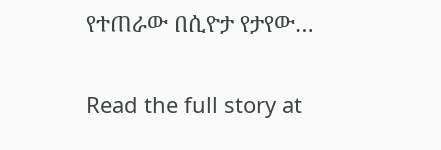የተጠራው በሲዮታ የታየው…

Read the full story at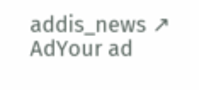addis_news ↗
AdYour ad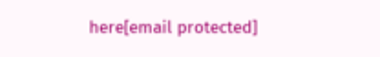here[email protected]